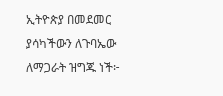ኢትዮጵያ በመደመር ያሳካችውን ለጉባኤው ለማጋራት ዝግጁ ነች፦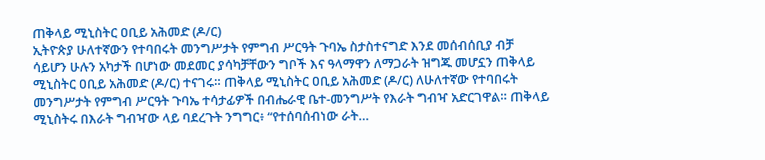ጠቅላይ ሚኒስትር ዐቢይ አሕመድ (ዶ/ር)
ኢትዮጵያ ሁለተኛውን የተባበሩት መንግሥታት የምግብ ሥርዓት ጉባኤ ስታስተናግድ እንደ መሰብሰቢያ ብቻ ሳይሆን ሁሉን አካታች በሆነው መደመር ያሳካቻቸውን ግቦች እና ዓላማዋን ለማጋራት ዝግጁ መሆኗን ጠቅላይ ሚኒስትር ዐቢይ አሕመድ (ዶ/ር) ተናገሩ። ጠቅላይ ሚኒስትር ዐቢይ አሕመድ (ዶ/ር) ለሁለተኛው የተባበሩት መንግሥታት የምግብ ሥርዓት ጉባኤ ተሳታፊዎች በብሔራዊ ቤተ-መንግሥት የእራት ግብዣ አድርገዋል። ጠቅላይ ሚኒስትሩ በእራት ግብዣው ላይ ባደረጉት ንግግር፥ “የተሰባሰብነው ራት…